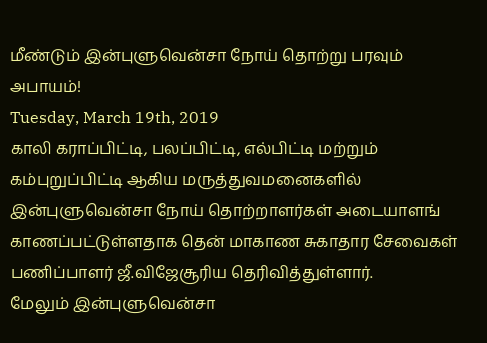மீண்டும் இன்புளுவென்சா நோய் தொற்று பரவும் அபாயம்!
Tuesday, March 19th, 2019
காலி கராப்பிட்டி, பலப்பிட்டி, எல்பிட்டி மற்றும் கம்புறுப்பிட்டி ஆகிய மருத்துவமனைகளில் இன்புளுவென்சா நோய் தொற்றாளர்கள் அடையாளங் காணப்பட்டுள்ளதாக தென் மாகாண சுகாதார சேவைகள் பணிப்பாளர் ஜீ.விஜேசூரிய தெரிவித்துள்ளார்.
மேலும் இன்புளுவென்சா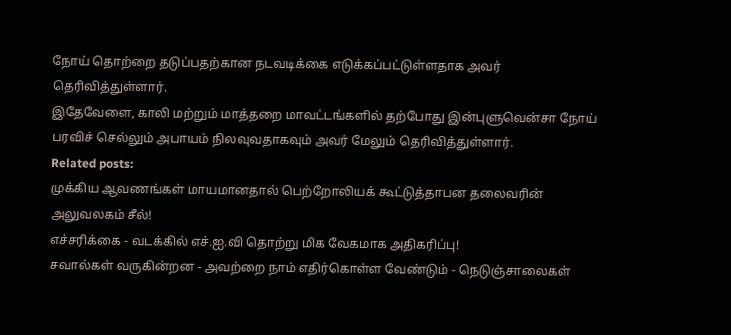நோய் தொற்றை தடுப்பதற்கான நடவடிக்கை எடுக்கப்பட்டுள்ளதாக அவர் தெரிவித்துள்ளார்.
இதேவேளை, காலி மற்றும் மாத்தறை மாவட்டங்களில் தற்போது இன்புளுவென்சா நோய் பரவிச் செல்லும் அபாயம் நிலவுவதாகவும் அவர் மேலும் தெரிவித்துள்ளார்.
Related posts:
முக்கிய ஆவணங்கள் மாயமானதால் பெற்றோலியக் கூட்டுத்தாபன தலைவரின் அலுவலகம் சீல்!
எச்சரிக்கை - வடக்கில் எச்.ஐ.வி தொற்று மிக வேகமாக அதிகரிப்பு!
சவால்கள் வருகின்றன - அவற்றை நாம் எதிர்கொள்ள வேண்டும் - நெடுஞ்சாலைகள்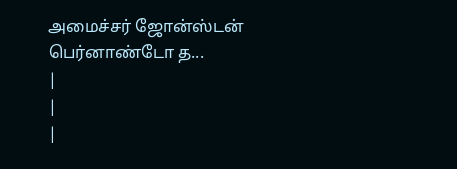அமைச்சர் ஜோன்ஸ்டன் பெர்னாண்டோ த...
|
|
|